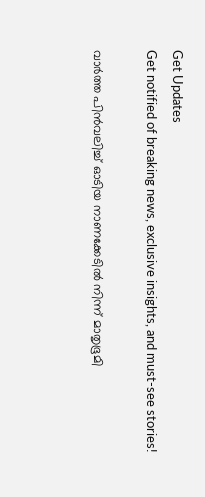Get Updates
Get notified of breaking news, exclusive insights, and must-see stories!

വാർത്ത പിൻവലിച്ച് ഓടിയ നാണക്കേടിൽ നിന്ന് മാതൃഭൂമി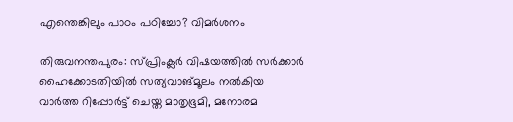എന്തെങ്കിലും പാഠം പഠിച്ചോ? വിമർശനം

തിരുവനന്തപുരം: സ്പ്രിംക്ലർ വിഷയത്തിൽ സർക്കാർ ഹൈക്കോടതിയിൽ സത്യവാങ്മൂലം നൽകിയ വാർത്ത റിപ്പോർട്ട് ചെയ്ത മാതൃഭൂമി, മനോരമ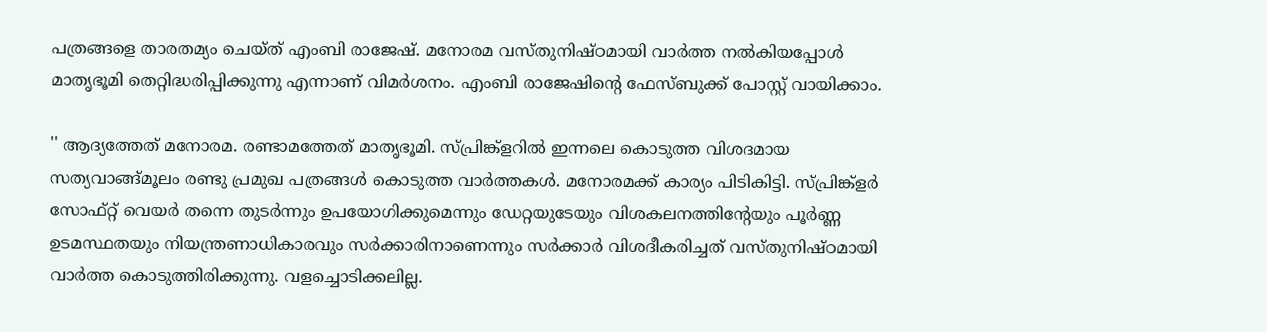പത്രങ്ങളെ താരതമ്യം ചെയ്ത് എംബി രാജേഷ്. മനോരമ വസ്തുനിഷ്ഠമായി വാർത്ത നൽകിയപ്പോൾ മാതൃഭൂമി തെറ്റിദ്ധരിപ്പിക്കുന്നു എന്നാണ് വിമർശനം. എംബി രാജേഷിന്റെ ഫേസ്ബുക്ക് പോസ്റ്റ് വായിക്കാം.

'' ആദ്യത്തേത് മനോരമ. രണ്ടാമത്തേത് മാതൃഭൂമി. സ്പ്രിങ്ക്ളറിൽ ഇന്നലെ കൊടുത്ത വിശദമായ സത്യവാങ്ങ്മൂലം രണ്ടു പ്രമുഖ പത്രങ്ങൾ കൊടുത്ത വാർത്തകൾ. മനോരമക്ക് കാര്യം പിടികിട്ടി. സ്പ്രിങ്ക്ളർ സോഫ്റ്റ് വെയർ തന്നെ തുടർന്നും ഉപയോഗിക്കുമെന്നും ഡേറ്റയുടേയും വിശകലനത്തിൻ്റേയും പൂർണ്ണ ഉടമസ്ഥതയും നിയന്ത്രണാധികാരവും സർക്കാരിനാണെന്നും സർക്കാർ വിശദീകരിച്ചത് വസ്തുനിഷ്ഠമായി വാർത്ത കൊടുത്തിരിക്കുന്നു. വളച്ചൊടിക്കലില്ല.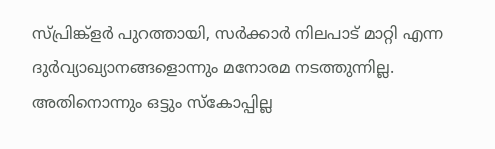സ്പ്രിങ്ക്ളർ പുറത്തായി, സർക്കാർ നിലപാട് മാറ്റി എന്ന ദുർവ്യാഖ്യാനങ്ങളൊന്നും മനോരമ നടത്തുന്നില്ല. അതിനൊന്നും ഒട്ടും സ്കോപ്പില്ല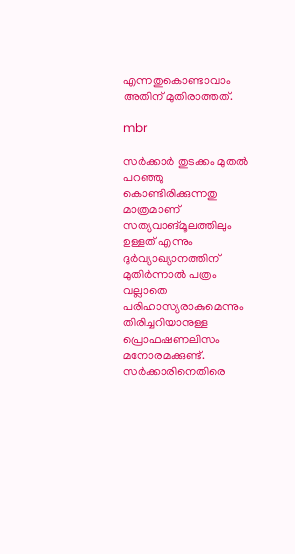എന്നതുകൊണ്ടാവാം അതിന് മുതിരാത്തത്.

mbr

സർക്കാർ തുടക്കം മുതൽ പറഞ്ഞു കൊണ്ടിരിക്കുന്നതു മാത്രമാണ് സത്യവാങ്മൂലത്തിലും ഉള്ളത് എന്നും ദുർവ്യാഖ്യാനത്തിന് മുതിർന്നാൽ പത്രം വല്ലാതെ പരിഹാസ്യരാകുമെന്നും തിരിച്ചറിയാനുള്ള പ്രൊഫഷണലിസം മനോരമക്കുണ്ട്. സർക്കാരിനെതിരെ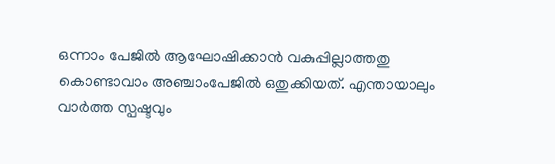ഒന്നാം പേജിൽ ആഘോഷിക്കാൻ വകുപ്പില്ലാത്തതു കൊണ്ടാവാം അഞ്ചാംപേജിൽ ഒതുക്കിയത്. എന്തായാലും വാർത്ത സ്പഷ്ടവും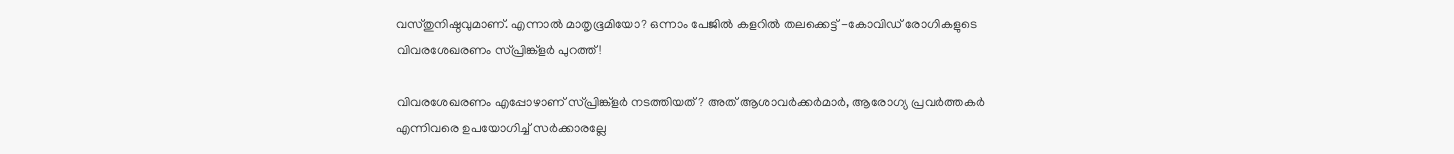വസ്തുനിഷ്ഠവുമാണ്. എന്നാൽ മാതൃഭൂമിയോ? ഒന്നാം പേജിൽ കളറിൽ തലക്കെട്ട് -കോവിഡ് രോഗികളുടെ വിവരശേഖരണം സ്പ്രിങ്ക്ളർ പുറത്ത്!

വിവരശേഖരണം എപ്പോഴാണ് സ്പ്രിങ്ക്ളർ നടത്തിയത്? അത് ആശാവർക്കർമാർ, ആരോഗ്യ പ്രവർത്തകർ എന്നിവരെ ഉപയോഗിച്ച് സർക്കാരല്ലേ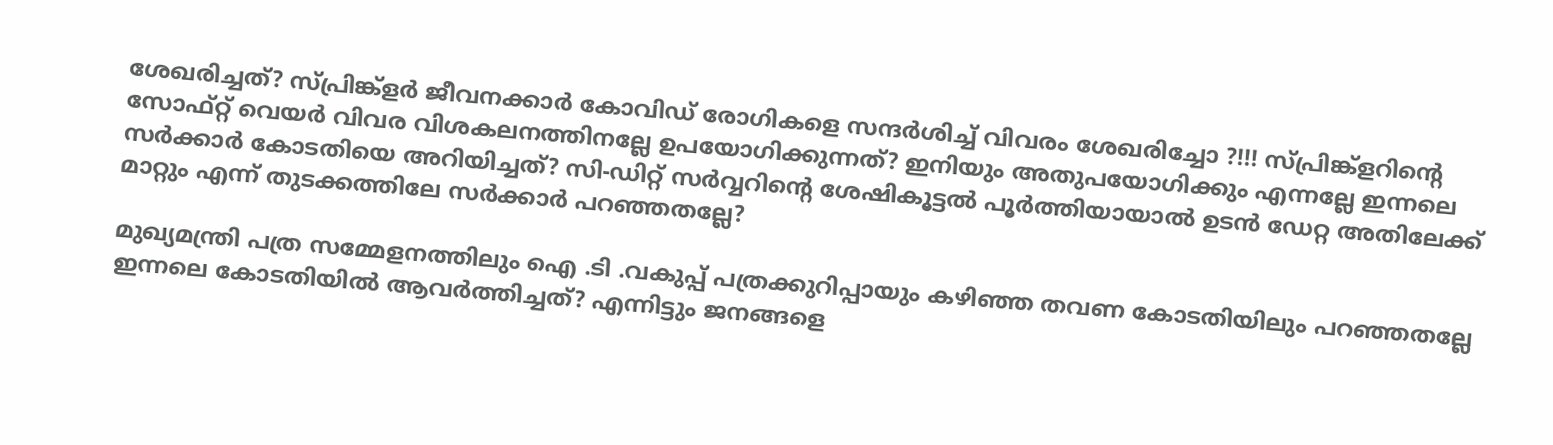ശേഖരിച്ചത്? സ്പ്രിങ്ക്ളർ ജീവനക്കാർ കോവിഡ് രോഗികളെ സന്ദർശിച്ച് വിവരം ശേഖരിച്ചോ ?!!! സ്പ്രിങ്ക്ളറിൻ്റെ സോഫ്റ്റ് വെയർ വിവര വിശകലനത്തിനല്ലേ ഉപയോഗിക്കുന്നത്? ഇനിയും അതുപയോഗിക്കും എന്നല്ലേ ഇന്നലെ സർക്കാർ കോടതിയെ അറിയിച്ചത്? സി-ഡിറ്റ് സർവ്വറിൻ്റെ ശേഷികൂട്ടൽ പൂർത്തിയായാൽ ഉടൻ ഡേറ്റ അതിലേക്ക് മാറ്റും എന്ന് തുടക്കത്തിലേ സർക്കാർ പറഞ്ഞതല്ലേ?

മുഖ്യമന്ത്രി പത്ര സമ്മേളനത്തിലും ഐ .ടി .വകുപ്പ് പത്രക്കുറിപ്പായും കഴിഞ്ഞ തവണ കോടതിയിലും പറഞ്ഞതല്ലേ ഇന്നലെ കോടതിയിൽ ആവർത്തിച്ചത്? എന്നിട്ടും ജനങ്ങളെ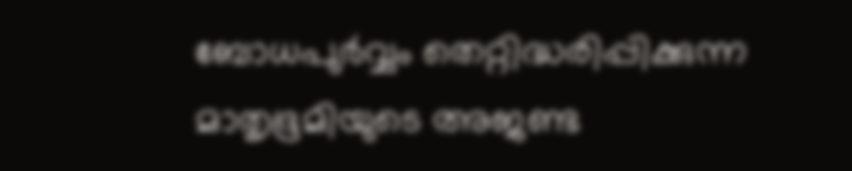ബോധപുർവ്വം തെറ്റിദ്ധരിപ്പിക്കുന്ന മാതൃഭൂമിയുടെ അജണ്ട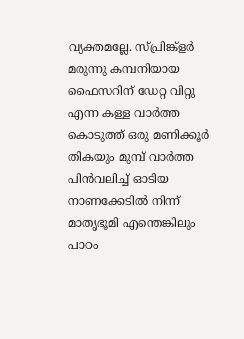വ്യക്തമല്ലേ. സ്പ്രിങ്ക്ളർ മരുന്നു കമ്പനിയായ ഫൈസറിന് ഡേറ്റ വിറ്റു എന്ന കള്ള വാർത്ത കൊടുത്ത് ഒരു മണിക്കൂർ തികയും മുമ്പ് വാർത്ത പിൻവലിച്ച് ഓടിയ നാണക്കേടിൽ നിന്ന് മാതൃഭൂമി എന്തെങ്കിലും പാഠം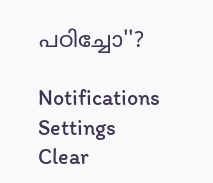പഠിച്ചോ''?

Notifications
Settings
Clear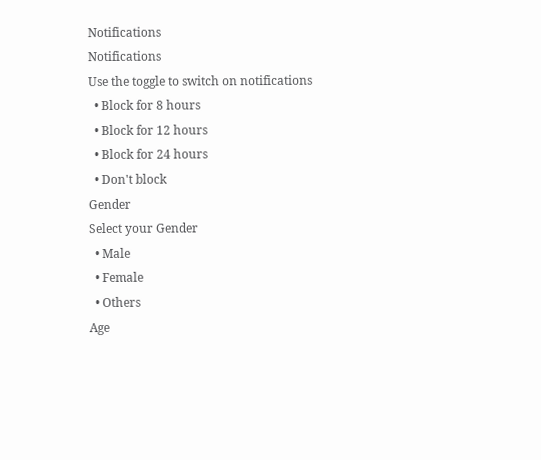Notifications
Notifications
Use the toggle to switch on notifications
  • Block for 8 hours
  • Block for 12 hours
  • Block for 24 hours
  • Don't block
Gender
Select your Gender
  • Male
  • Female
  • Others
Age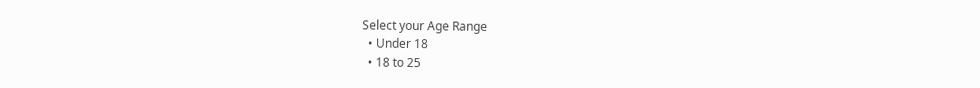Select your Age Range
  • Under 18
  • 18 to 25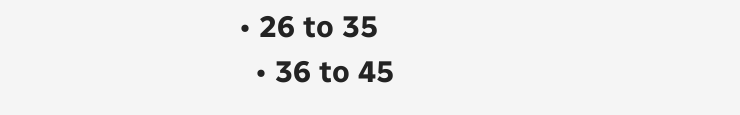• 26 to 35
  • 36 to 45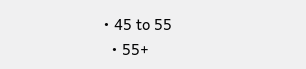• 45 to 55
  • 55+